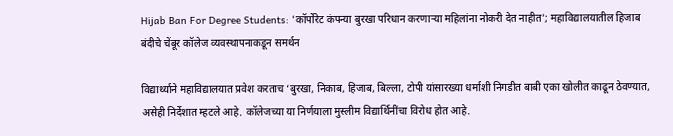Hijab Ban For Degree Students: 'कॉर्पोरेट कंपन्या बुरखा परिधान करणाऱ्या महिलांना नोकरी देत नाहीत'; महाविद्यालयातील हिजाब बंदीचे चेंबूर कॉलेज व्यवस्थापनाकडून समर्थन

विद्यार्थ्याने महाविद्यालयात प्रवेश करताच ‘बुरखा, निकाब, हिजाब, बिल्ला, टोपी यांसारख्या धर्माशी निगडीत बाबी एका खोलीत काढून ठेवण्यात, असेही निर्देशात म्हटले आहे. कॉलेजच्या या निर्णयाला मुस्लीम विद्यार्थिनींचा विरोध होत आहे.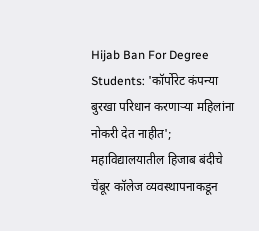Hijab Ban For Degree Students: 'कॉर्पोरेट कंपन्या बुरखा परिधान करणाऱ्या महिलांना नोकरी देत नाहीत'; महाविद्यालयातील हिजाब बंदीचे चेंबूर कॉलेज व्यवस्थापनाकडून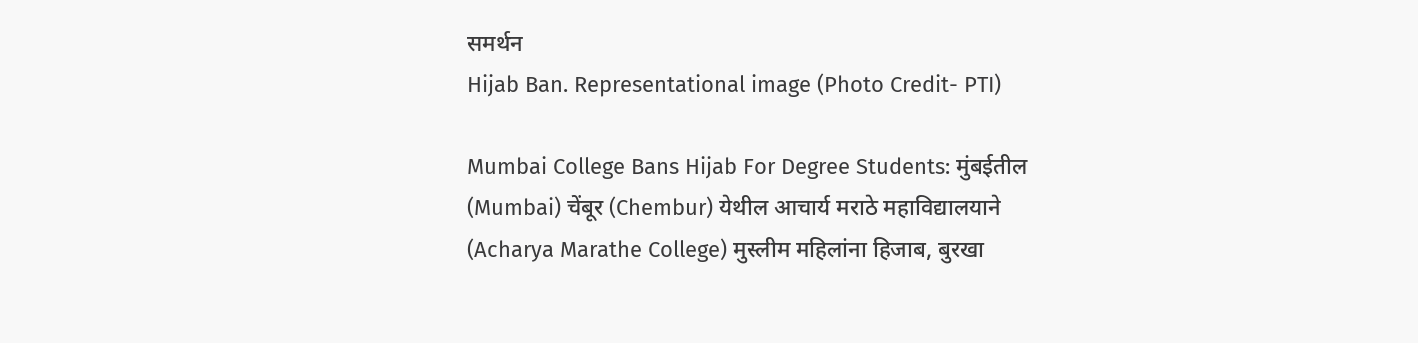समर्थन
Hijab Ban. Representational image (Photo Credit- PTI)

Mumbai College Bans Hijab For Degree Students: मुंबईतील (Mumbai) चेंबूर (Chembur) येथील आचार्य मराठे महाविद्यालयाने (Acharya Marathe College) मुस्लीम महिलांना हिजाब, बुरखा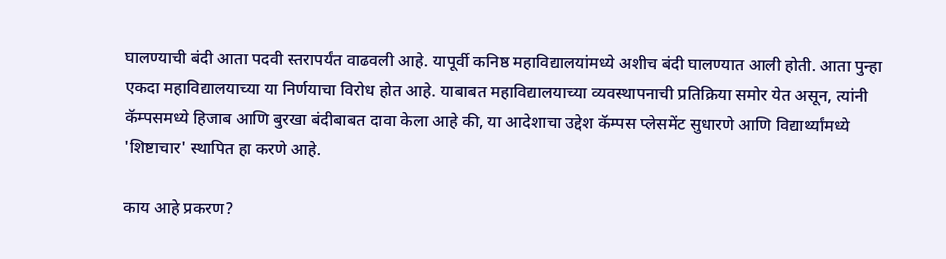घालण्याची बंदी आता पदवी स्तरापर्यंत वाढवली आहे. यापूर्वी कनिष्ठ महाविद्यालयांमध्ये अशीच बंदी घालण्यात आली होती. आता पुन्हा एकदा महाविद्यालयाच्या या निर्णयाचा विरोध होत आहे. याबाबत महाविद्यालयाच्या व्यवस्थापनाची प्रतिक्रिया समोर येत असून, त्यांनी कॅम्पसमध्ये हिजाब आणि बुरखा बंदीबाबत दावा केला आहे की, या आदेशाचा उद्देश कॅम्पस प्लेसमेंट सुधारणे आणि विद्यार्थ्यांमध्ये 'शिष्टाचार' स्थापित हा करणे आहे.

काय आहे प्रकरण?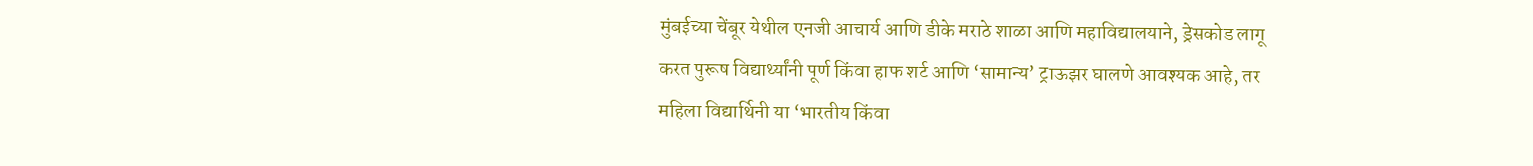मुंबईच्या चेंबूर येथील एनजी आचार्य आणि डीके मराठे शाळा आणि महाविद्यालयाने, ड्रेसकोड लागू करत पुरूष विद्यार्थ्यांनी पूर्ण किंवा हाफ शर्ट आणि ‘सामान्य’ ट्राऊझर घालणे आवश्यक आहे, तर महिला विद्यार्थिनी या ‘भारतीय किंवा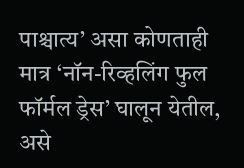पाश्चात्य’ असा कोणताही मात्र ‘नॉन-रिव्हलिंग फुल फॉर्मल ड्रेस’ घालून येतील, असे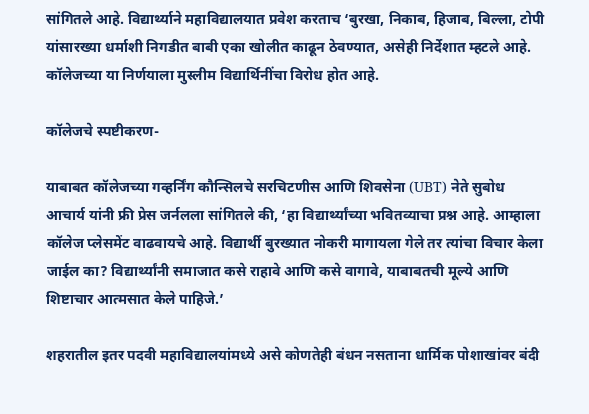सांगितले आहे. विद्यार्थ्याने महाविद्यालयात प्रवेश करताच ‘बुरखा, निकाब, हिजाब, बिल्ला, टोपी यांसारख्या धर्माशी निगडीत बाबी एका खोलीत काढून ठेवण्यात, असेही निर्देशात म्हटले आहे. कॉलेजच्या या निर्णयाला मुस्लीम विद्यार्थिनींचा विरोध होत आहे.

कॉलेजचे स्पष्टीकरण-

याबाबत कॉलेजच्या गव्हर्निंग कौन्सिलचे सरचिटणीस आणि शिवसेना (UBT) नेते सुबोध आचार्य यांनी फ्री प्रेस जर्नलला सांगितले की, ‘हा विद्यार्थ्यांच्या भवितव्याचा प्रश्न आहे. आम्हाला कॉलेज प्लेसमेंट वाढवायचे आहे. विद्यार्थी बुरख्यात नोकरी मागायला गेले तर त्यांचा विचार केला जाईल का? विद्यार्थ्यांनी समाजात कसे राहावे आणि कसे वागावे, याबाबतची मूल्ये आणि शिष्टाचार आत्मसात केले पाहिजे.’

शहरातील इतर पदवी महाविद्यालयांमध्ये असे कोणतेही बंधन नसताना धार्मिक पोशाखांवर बंदी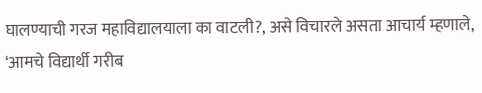घालण्याची गरज महाविद्यालयाला का वाटली?, असे विचारले असता आचार्य म्हणाले, ‘आमचे विद्यार्थी गरीब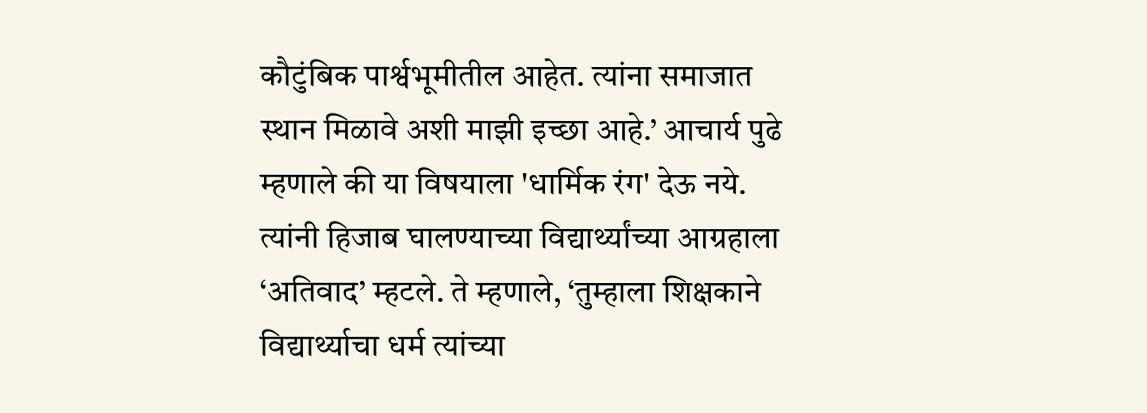कौटुंबिक पार्श्वभूमीतील आहेत. त्यांना समाजात स्थान मिळावे अशी माझी इच्छा आहे.’ आचार्य पुढे म्हणाले की या विषयाला 'धार्मिक रंग' देऊ नये. त्यांनी हिजाब घालण्याच्या विद्यार्थ्यांच्या आग्रहाला ‘अतिवाद’ म्हटले. ते म्हणाले, ‘तुम्हाला शिक्षकाने विद्यार्थ्याचा धर्म त्यांच्या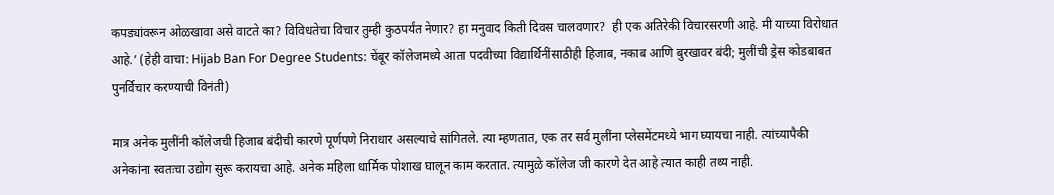कपड्यांवरून ओळखावा असे वाटते का? विविधतेचा विचार तुम्ही कुठपर्यंत नेणार? हा मनुवाद किती दिवस चालवणार?  ही एक अतिरेकी विचारसरणी आहे. मी याच्या विरोधात आहे.’ (हेही वाचा: Hijab Ban For Degree Students: चेंबूर कॉलेजमध्ये आता पदवीच्या विद्यार्थिनींसाठीही हिजाब, नकाब आणि बुरखावर बंदी; मुलींची ड्रेस कोडबाबत पुनर्विचार करण्याची विनंती)

मात्र अनेक मुलींनी कॉलेजची हिजाब बंदीची कारणे पूर्णपणे निराधार असल्याचे सांगितले. त्या म्हणतात, एक तर सर्व मुलींना प्लेसमेंटमध्ये भाग घ्यायचा नाही. त्यांच्यापैकी अनेकांना स्वतःचा उद्योग सुरू करायचा आहे. अनेक महिला धार्मिक पोशाख घालून काम करतात. त्यामुळे कॉलेज जी कारणे देत आहे त्यात काही तथ्य नाही.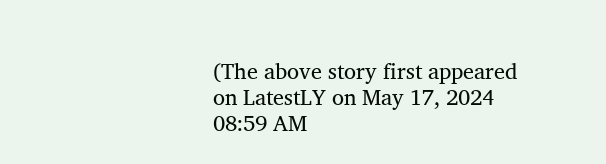(The above story first appeared on LatestLY on May 17, 2024 08:59 AM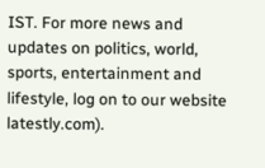IST. For more news and updates on politics, world, sports, entertainment and lifestyle, log on to our website latestly.com).